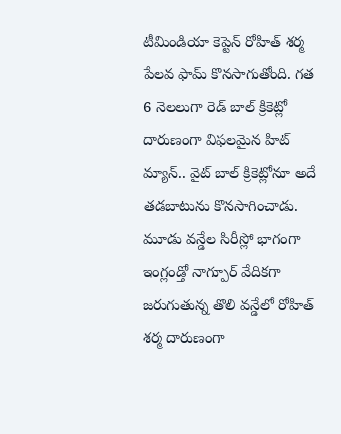టీమిండియా కెప్టెన్ రోహిత్ శర్మ పేలవ ఫామ్ కొనసాగుతోంది. గత 6 నెలలుగా రెడ్ బాల్ క్రికెట్లో దారుణంగా విఫలమైన హిట్ మ్యాన్.. వైట్ బాల్ క్రికెట్లోనూ అదే తడబాటును కొనసాగించాడు. మూడు వన్డేల సిరీస్లో భాగంగా ఇంగ్లండ్తో నాగ్పూర్ వేదికగా జరుగుతున్న తొలి వన్డేలో రోహిత్ శర్మ దారుణంగా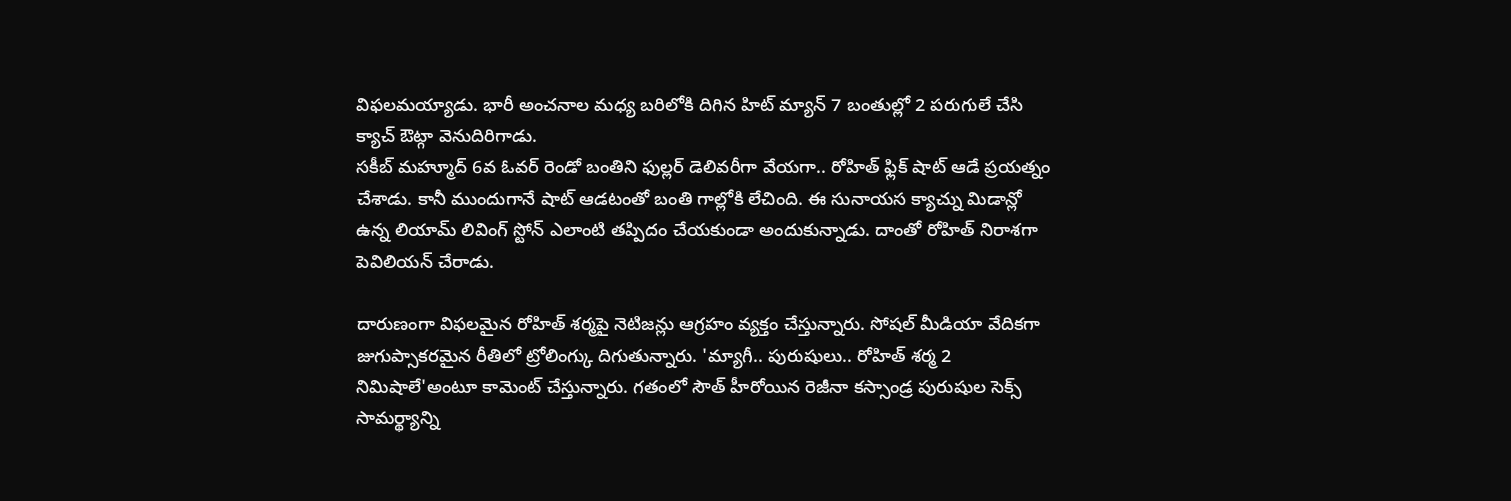విఫలమయ్యాడు. భారీ అంచనాల మధ్య బరిలోకి దిగిన హిట్ మ్యాన్ 7 బంతుల్లో 2 పరుగులే చేసి క్యాచ్ ఔట్గా వెనుదిరిగాడు.
సకీబ్ మహ్మూద్ 6వ ఓవర్ రెండో బంతిని ఫుల్లర్ డెలివరీగా వేయగా.. రోహిత్ ఫ్లిక్ షాట్ ఆడే ప్రయత్నం చేశాడు. కానీ ముందుగానే షాట్ ఆడటంతో బంతి గాల్లోకి లేచింది. ఈ సునాయస క్యాచ్ను మిడాన్లో ఉన్న లియామ్ లివింగ్ స్టోన్ ఎలాంటి తప్పిదం చేయకుండా అందుకున్నాడు. దాంతో రోహిత్ నిరాశగా పెవిలియన్ చేరాడు.

దారుణంగా విఫలమైన రోహిత్ శర్మపై నెటిజన్లు ఆగ్రహం వ్యక్తం చేస్తున్నారు. సోషల్ మీడియా వేదికగా జుగుప్సాకరమైన రీతిలో ట్రోలింగ్కు దిగుతున్నారు. 'మ్యాగీ.. పురుషులు.. రోహిత్ శర్మ 2 నిమిషాలే'అంటూ కామెంట్ చేస్తున్నారు. గతంలో సౌత్ హీరోయిన రెజీనా కస్సాండ్ర పురుషుల సెక్స్ సామర్థ్యాన్ని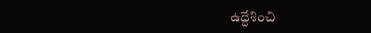ఉద్దేశించి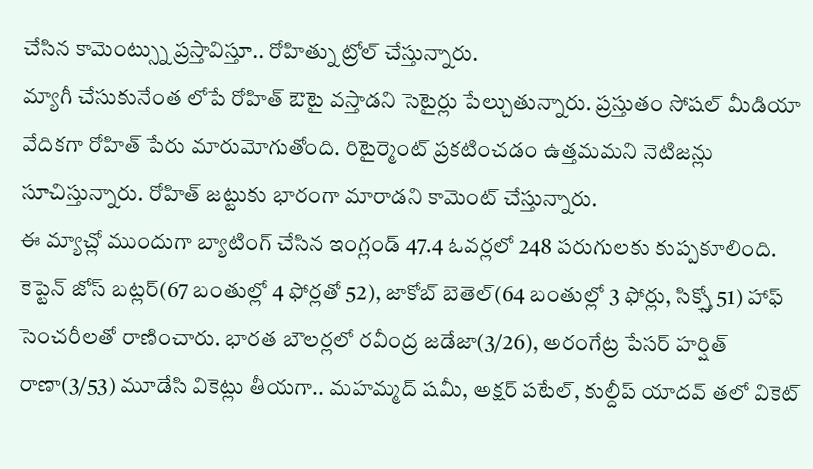చేసిన కామెంట్స్ను ప్రస్తావిస్తూ.. రోహిత్ను ట్రోల్ చేస్తున్నారు.
మ్యాగీ చేసుకునేంత లోపే రోహిత్ ఔటై వస్తాడని సెటైర్లు పేల్చుతున్నారు. ప్రస్తుతం సోషల్ మీడియా వేదికగా రోహిత్ పేరు మారుమోగుతోంది. రిటైర్మెంట్ ప్రకటించడం ఉత్తమమని నెటిజన్లు సూచిస్తున్నారు. రోహిత్ జట్టుకు భారంగా మారాడని కామెంట్ చేస్తున్నారు.
ఈ మ్యాచ్లో ముందుగా బ్యాటింగ్ చేసిన ఇంగ్లండ్ 47.4 ఓవర్లలో 248 పరుగులకు కుప్పకూలింది. కెప్టెన్ జోస్ బట్లర్(67 బంతుల్లో 4 ఫోర్లతో 52), జాకోబ్ బెతెల్(64 బంతుల్లో 3 ఫోర్లు, సిక్స్తో 51) హాఫ్ సెంచరీలతో రాణించారు. భారత బౌలర్లలో రవీంద్ర జడేజా(3/26), అరంగేట్ర పేసర్ హర్షిత్ రాణా(3/53) మూడేసి వికెట్లు తీయగా.. మహమ్మద్ షమీ, అక్షర్ పటేల్, కుల్దీప్ యాదవ్ తలో వికెట్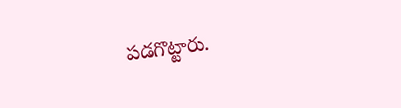పడగొట్టారు.